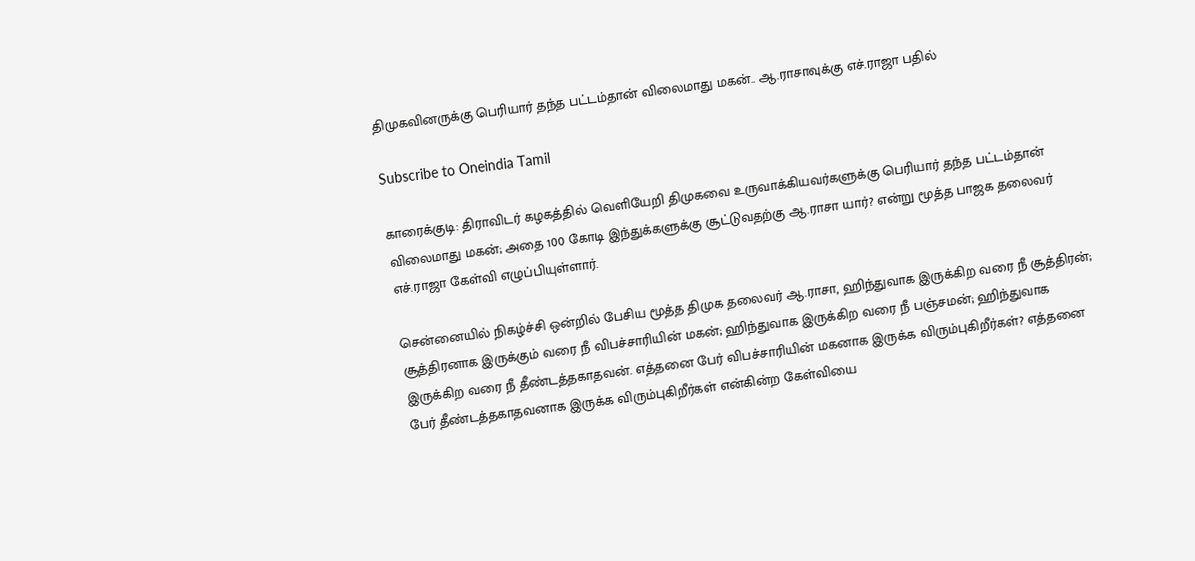திமுகவினருக்கு பெரியார் தந்த பட்டம்தான் விலைமாது மகன்.. ஆ.ராசாவுக்கு எச்.ராஜா பதில்

Subscribe to Oneindia Tamil

காரைக்குடி: திராவிடர் கழகத்தில் வெளியேறி திமுகவை உருவாக்கியவர்களுக்கு பெரியார் தந்த பட்டம்தான் விலைமாது மகன்; அதை 100 கோடி இந்துக்களுக்கு சூட்டுவதற்கு ஆ.ராசா யார்? என்று மூத்த பாஜக தலைவர் எச்.ராஜா கேள்வி எழுப்பியுள்ளார்.

சென்னையில் நிகழ்ச்சி ஒன்றில் பேசிய மூத்த திமுக தலைவர் ஆ.ராசா, ஹிந்துவாக இருக்கிற வரை நீ சூத்திரன்; சூத்திரனாக இருக்கும் வரை நீ விபச்சாரியின் மகன்; ஹிந்துவாக இருக்கிற வரை நீ பஞ்சமன்; ஹிந்துவாக இருக்கிற வரை நீ தீண்டத்தகாதவன். எத்தனை பேர் விபச்சாரியின் மகனாக இருக்க விரும்புகிறீர்கள்? எத்தனை பேர் தீண்டத்தகாதவனாக இருக்க விரும்புகிறீர்கள் என்கின்ற கேள்வியை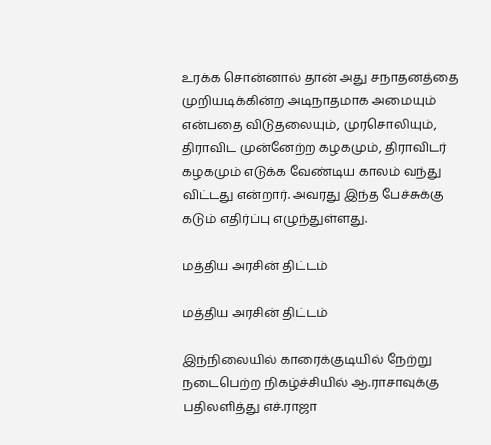உரக்க சொன்னால் தான் அது சநாதனத்தை முறியடிக்கின்ற அடிநாதமாக அமையும் என்பதை விடுதலையும், முரசொலியும், திராவிட முன்னேற்ற கழகமும், திராவிடர் கழகமும் எடுக்க வேண்டிய காலம் வந்து விட்டது என்றார். அவரது இந்த பேச்சுக்கு கடும் எதிர்ப்பு எழுந்துள்ளது.

மத்திய அரசின் திட்டம்

மத்திய அரசின் திட்டம்

இந்நிலையில் காரைக்குடியில் நேற்று நடைபெற்ற நிகழ்ச்சியில் ஆ.ராசாவுக்கு பதிலளித்து எச்.ராஜா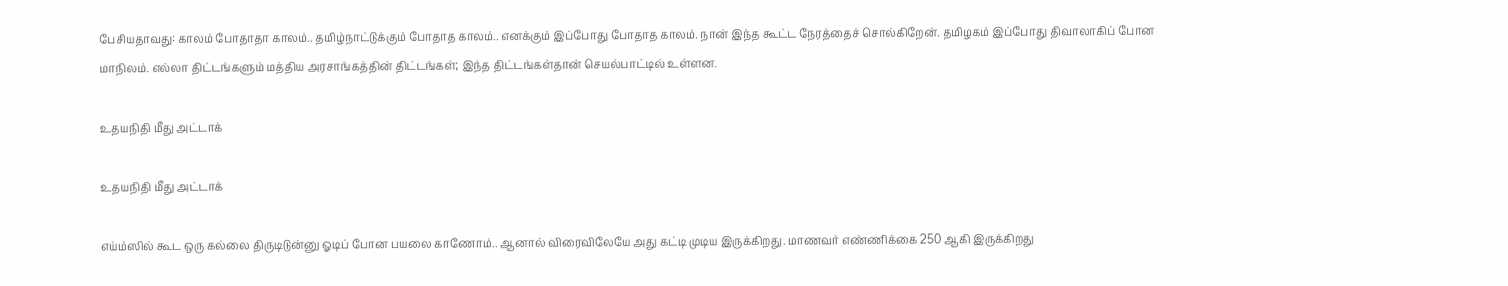பேசியதாவது: காலம் போதாதா காலம்.. தமிழ்நாட்டுக்கும் போதாத காலம்.. எனக்கும் இப்போது போதாத காலம். நான் இந்த கூட்ட நேரத்தைச் சொல்கிறேன். தமிழகம் இப்போது திவாலாகிப் போன மாநிலம். எல்லா திட்டங்களும் மத்திய அரசாங்கத்தின் திட்டங்கள்; இந்த திட்டங்கள்தான் செயல்பாட்டில் உள்ளன.

உதயநிதி மீது அட்டாக்

உதயநிதி மீது அட்டாக்

எய்ம்ஸில் கூட ஒரு கல்லை திருடிடுன்னு ஓடிப் போன பயலை காணோம்.. ஆனால் விரைவிலேயே அது கட்டி முடிய இருக்கிறது. மாணவர் எண்ணிக்கை 250 ஆகி இருக்கிறது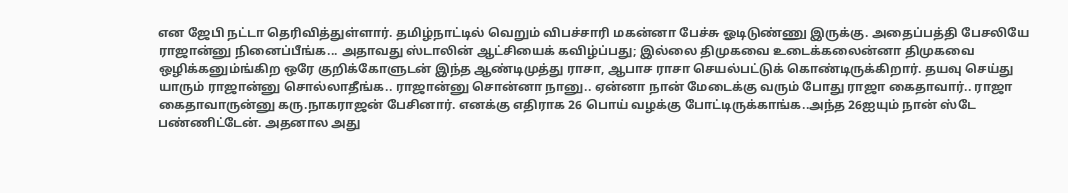என ஜேபி நட்டா தெரிவித்துள்ளார். தமிழ்நாட்டில் வெறும் விபச்சாரி மகன்னா பேச்சு ஓடிடுண்ணு இருக்கு. அதைப்பத்தி பேசலியே ராஜான்னு நினைப்பீங்க... அதாவது ஸ்டாலின் ஆட்சியைக் கவிழ்ப்பது; இல்லை திமுகவை உடைக்கலைன்னா திமுகவை ஒழிக்கனும்ங்கிற ஒரே குறிக்கோளுடன் இந்த ஆண்டிமுத்து ராசா, ஆபாச ராசா செயல்பட்டுக் கொண்டிருக்கிறார். தயவு செய்து யாரும் ராஜான்னு சொல்லாதீங்க.. ராஜான்னு சொன்னா நானு.. ஏன்னா நான் மேடைக்கு வரும் போது ராஜா கைதாவார்.. ராஜா கைதாவாருன்னு கரு.நாகராஜன் பேசினார். எனக்கு எதிராக 26 பொய் வழக்கு போட்டிருக்காங்க..அந்த 26ஐயும் நான் ஸ்டே பண்ணிட்டேன். அதனால அது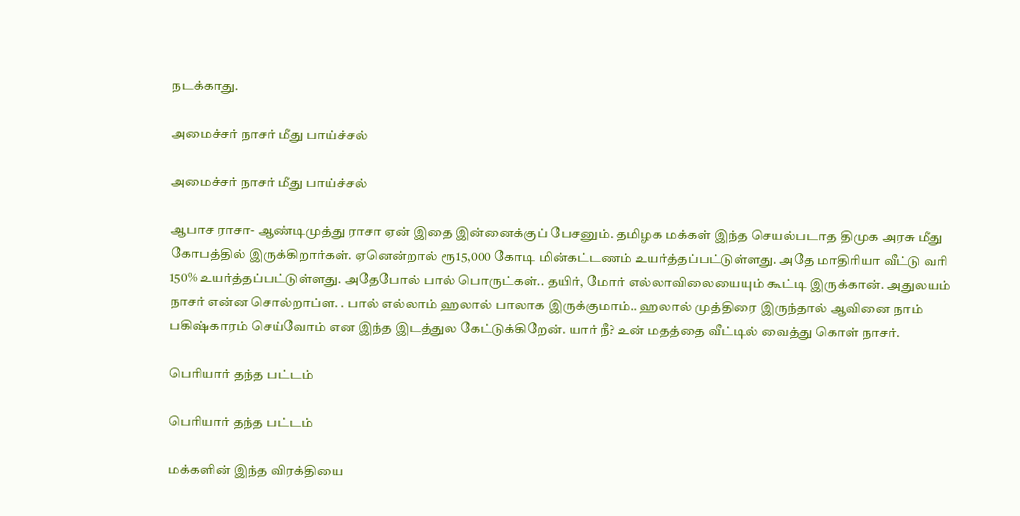நடக்காது.

அமைச்சர் நாசர் மீது பாய்ச்சல்

அமைச்சர் நாசர் மீது பாய்ச்சல்

ஆபாச ராசா- ஆண்டிமுத்து ராசா ஏன் இதை இன்னைக்குப் பேசனும். தமிழக மக்கள் இந்த செயல்படாத திமுக அரசு மீது கோபத்தில் இருக்கிறார்கள். ஏனென்றால் ரூ15,000 கோடி மின்கட்டணம் உயர்த்தப்பட்டுள்ளது. அதே மாதிரியா வீட்டு வரி 150% உயர்த்தப்பட்டுள்ளது. அதேபோல் பால் பொருட்கள்.. தயிர், மோர் எல்லாவிலையையும் கூட்டி இருக்கான். அதுலயம் நாசர் என்ன சொல்றாப்ள. . பால் எல்லாம் ஹலால் பாலாக இருக்குமாம்.. ஹலால் முத்திரை இருந்தால் ஆவினை நாம் பகிஷ்காரம் செய்வோம் என இந்த இடத்துல கேட்டுக்கிறேன். யார் நீ? உன் மதத்தை வீட்டில் வைத்து கொள் நாசர்.

பெரியார் தந்த பட்டம்

பெரியார் தந்த பட்டம்

மக்களின் இந்த விரக்தியை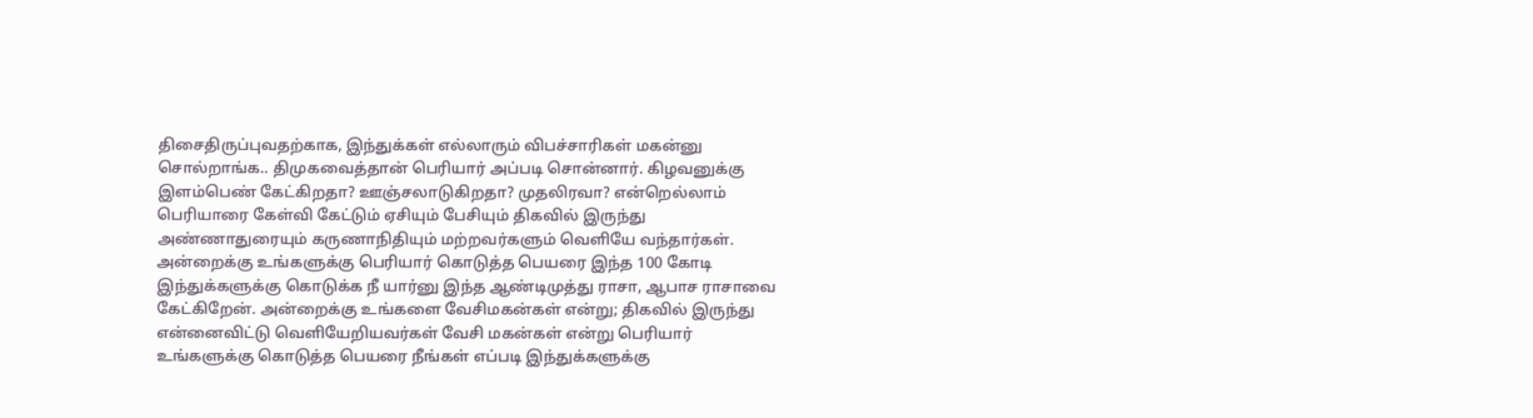திசைதிருப்புவதற்காக, இந்துக்கள் எல்லாரும் விபச்சாரிகள் மகன்னு சொல்றாங்க.. திமுகவைத்தான் பெரியார் அப்படி சொன்னார். கிழவனுக்கு இளம்பெண் கேட்கிறதா? ஊஞ்சலாடுகிறதா? முதலிரவா? என்றெல்லாம் பெரியாரை கேள்வி கேட்டும் ஏசியும் பேசியும் திகவில் இருந்து அண்ணாதுரையும் கருணாநிதியும் மற்றவர்களும் வெளியே வந்தார்கள். அன்றைக்கு உங்களுக்கு பெரியார் கொடுத்த பெயரை இந்த 100 கோடி இந்துக்களுக்கு கொடுக்க நீ யார்னு இந்த ஆண்டிமுத்து ராசா, ஆபாச ராசாவை கேட்கிறேன். அன்றைக்கு உங்களை வேசிமகன்கள் என்று; திகவில் இருந்து என்னைவிட்டு வெளியேறியவர்கள் வேசி மகன்கள் என்று பெரியார் உங்களுக்கு கொடுத்த பெயரை நீங்கள் எப்படி இந்துக்களுக்கு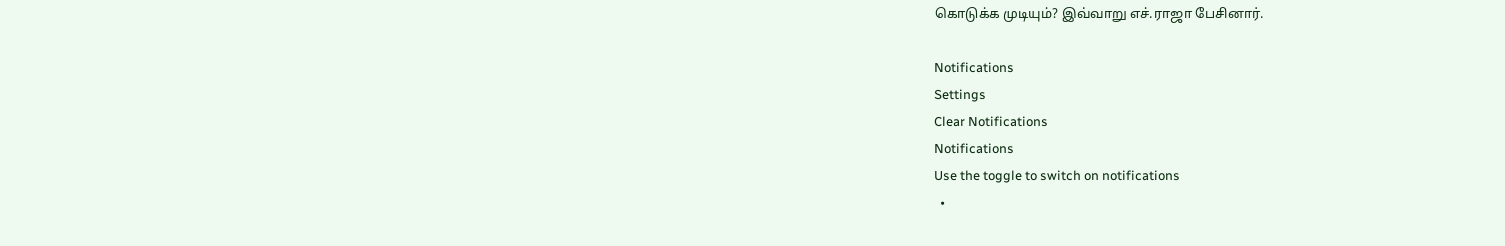கொடுக்க முடியும்? இவ்வாறு எச்.ராஜா பேசினார்.

Notifications
Settings
Clear Notifications
Notifications
Use the toggle to switch on notifications
  •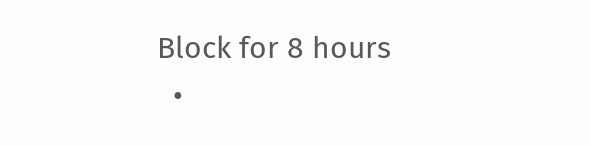Block for 8 hours
  •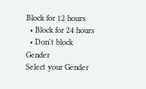Block for 12 hours
  • Block for 24 hours
  • Don't block
Gender
Select your Gender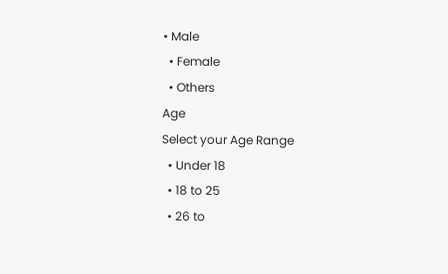• Male
  • Female
  • Others
Age
Select your Age Range
  • Under 18
  • 18 to 25
  • 26 to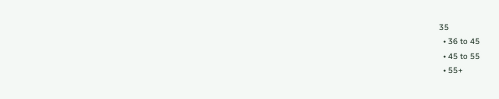35
  • 36 to 45
  • 45 to 55
  • 55+